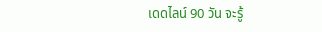เดดไลน์ 90 วัน จะรู้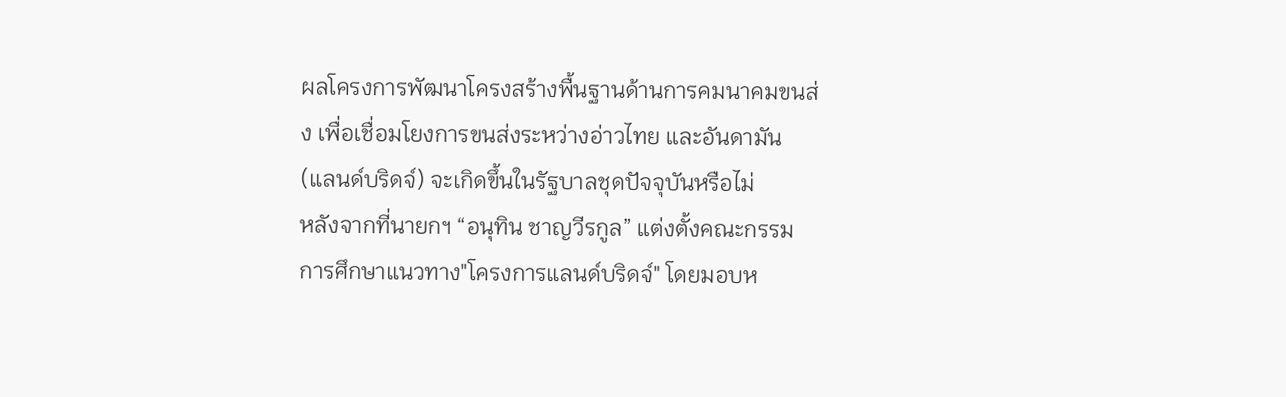ผลโครงการพัฒนาโครงสร้างพื้นฐานด้านการคมนาคมขนส่ง เพื่อเชื่อมโยงการขนส่งระหว่างอ่าวไทย และอันดามัน (แลนด์บริดจ์) จะเกิดขึ้นในรัฐบาลชุดปัจจุบันหรือไม่
หลังจากที่นายกฯ “อนุทิน ชาญวีรกูล” แต่งตั้งคณะกรรมการศึกษาแนวทาง"โครงการแลนด์บริดจ์" โดยมอบห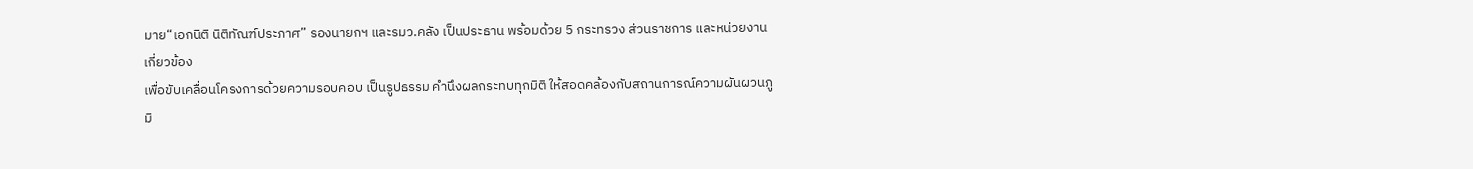มาย“เอกนิติ นิติทัณฑ์ประภาศ” รองนายกฯ และรมว.คลัง เป็นประธาน พร้อมด้วย 5 กระทรวง ส่วนราชการ และหน่วยงานเกี่ยวข้อง
เพื่อขับเคลื่อนโครงการด้วยความรอบคอบ เป็นรูปธรรม คำนึงผลกระทบทุกมิติ ให้สอดคล้องกับสถานการณ์ความผันผวนภูมิ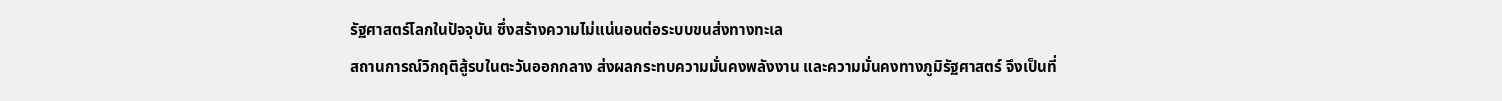รัฐศาสตร์โลกในปัจจุบัน ซึ่งสร้างความไม่แน่นอนต่อระบบขนส่งทางทะเล
สถานการณ์วิกฤติสู้รบในตะวันออกกลาง ส่งผลกระทบความมั่นคงพลังงาน และความมั่นคงทางภูมิรัฐศาสตร์ จึงเป็นที่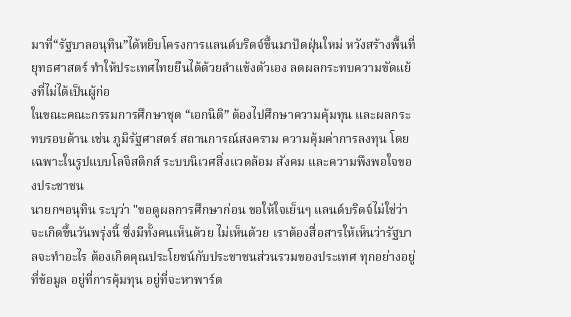มาที่“รัฐบาลอนุทิน”ได้หยิบโครงการแลนด์บริดจ์ขึ้นมาปัดฝุ่นใหม่ หวังสร้างพื้นที่ยุทธศาสตร์ ทำให้ประเทศไทยยืนได้ด้วยลำแข้งตัวเอง ลดผลกระทบความขัดแย้งที่ไม่ได้เป็นผู้ก่อ
ในขณะคณะกรรมการศึกษาชุด “เอกนิติ” ต้องไปศึกษาความคุ้มทุน และผลกระทบรอบด้าน เช่น ภูมิรัฐศาสตร์ สถานการณ์สงคราม ความคุ้มค่าการลงทุน โดยเฉพาะในรูปแบบโลจิสติกส์ ระบบนิเวศสิ่งแวดล้อม สังคม และความพึงพอใจของประชาชน
นายกฯอนุทิน ระบุว่า "ขอดูผลการศึกษาก่อน ขอให้ใจเย็นๆ แลนด์บริดจ์ไม่ใช่ว่าจะเกิดขึ้นวันพรุ่งนี้ ซึ่งมีทั้งคนเห็นด้วย ไม่เห็นด้วย เราต้องสื่อสารให้เห็นว่ารัฐบาลจะทําอะไร ต้องเกิดคุณประโยชน์กับประชาชนส่วนรวมของประเทศ ทุกอย่างอยู่ที่ข้อมูล อยู่ที่การคุ้มทุน อยู่ที่จะหาพาร์ต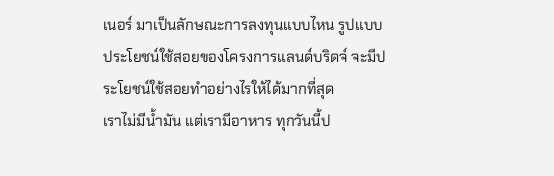เนอร์ มาเป็นลักษณะการลงทุนแบบไหน รูปแบบ ประโยชน์ใช้สอยของโครงการแลนด์บริดจ์ จะมีประโยชน์ใช้สอยทําอย่างไรให้ได้มากที่สุด
เราไม่มีน้ำมัน แต่เรามีอาหาร ทุกวันนี้ป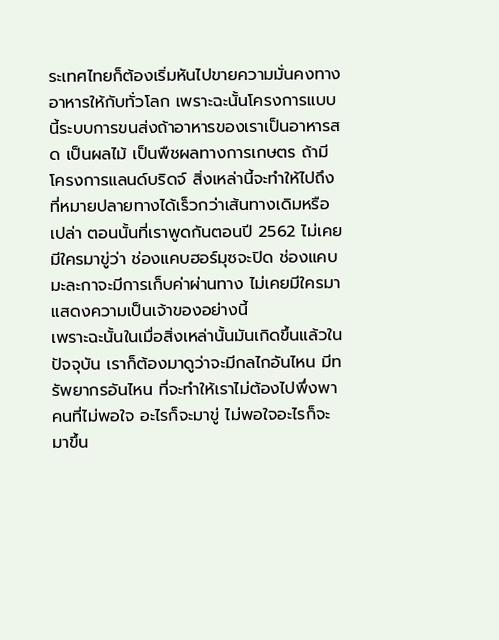ระเทศไทยก็ต้องเริ่มหันไปขายความมั่นคงทางอาหารให้กับทั่วโลก เพราะฉะนั้นโครงการแบบนี้ระบบการขนส่งถ้าอาหารของเราเป็นอาหารสด เป็นผลไม้ เป็นพืชผลทางการเกษตร ถ้ามีโครงการแลนด์บริดจ์ สิ่งเหล่านี้จะทําให้ไปถึงที่หมายปลายทางได้เร็วกว่าเส้นทางเดิมหรือเปล่า ตอนนั้นที่เราพูดกันตอนปี 2562 ไม่เคยมีใครมาขู่ว่า ช่องแคบฮอร์มุซจะปิด ช่องแคบมะละกาจะมีการเก็บค่าผ่านทาง ไม่เคยมีใครมาแสดงความเป็นเจ้าของอย่างนี้
เพราะฉะนั้นในเมื่อสิ่งเหล่านั้นมันเกิดขึ้นแล้วในปัจจุบัน เราก็ต้องมาดูว่าจะมีกลไกอันไหน มีทรัพยากรอันไหน ที่จะทําให้เราไม่ต้องไปพึ่งพาคนที่ไม่พอใจ อะไรก็จะมาขู่ ไม่พอใจอะไรก็จะมาขึ้น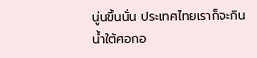นู่นขึ้นนั่น ประเทศไทยเราก็จะกินน้ำใต้ศอกอ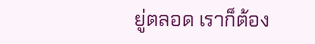ยู่ตลอด เราก็ต้อง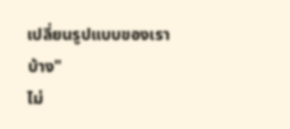เปลี่ยนรูปแบบของเราบ้าง"
ไม่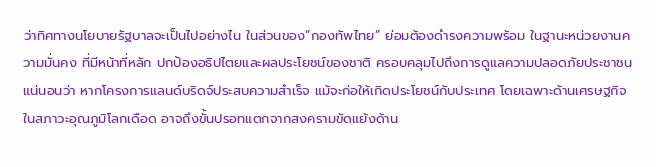ว่าทิศทางนโยบายรัฐบาลจะเป็นไปอย่างไน ในส่วนของ“กองทัพไทย” ย่อมต้องดำรงความพร้อม ในฐานะหน่วยงานความมั่นคง ที่มีหน้าที่หลัก ปกป้องอธิปไตยและผลประโยชน์ของชาติ ครอบคลุมไปถึงการดูแลความปลอดภัยประชาชน
แน่นอนว่า หากโครงการแลนด์บริดจ์ประสบความสำเร็จ แม้จะก่อให้เกิดประโยชน์กับประเทศ โดยเฉพาะด้านเศรษฐกิจ ในสภาวะอุณภูมิโลกเดือด อาจถึงขั้นปรอทแตกจากสงครามขัดแย้งด้าน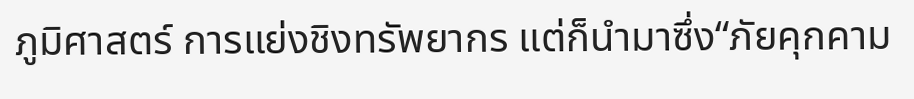ภูมิศาสตร์ การแย่งชิงทรัพยากร แต่ก็นำมาซึ่ง“ภัยคุกคาม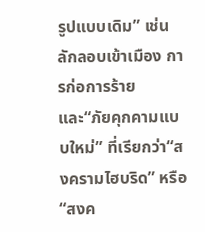รูปแบบเดิม” เช่น ลักลอบเข้าเมือง การก่อการร้าย
และ“ภัยคุกคามแบบใหม่” ที่เรียกว่า“สงครามไฮบริด” หรือ“สงค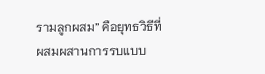รามลูกผสม” คือยุทธวิธีที่ผสมผสานการรบแบบ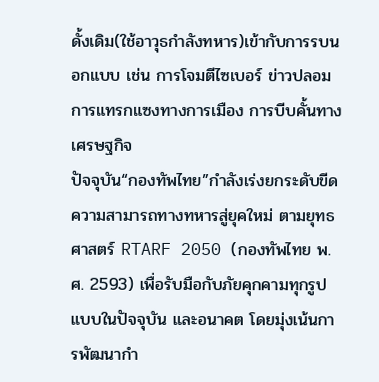ดั้งเดิม(ใช้อาวุธกำลังทหาร)เข้ากับการรบนอกแบบ เช่น การโจมตีไซเบอร์ ข่าวปลอม การแทรกแซงทางการเมือง การบีบคั้นทางเศรษฐกิจ
ปัจจุบัน“กองทัพไทย”กำลังเร่งยกระดับขีดความสามารถทางทหารสู่ยุคใหม่ ตามยุทธศาสตร์ RTARF 2050 (กองทัพไทย พ.ศ. 2593) เพื่อรับมือกับภัยคุกคามทุกรูปแบบในปัจจุบัน และอนาคต โดยมุ่งเน้นการพัฒนากำ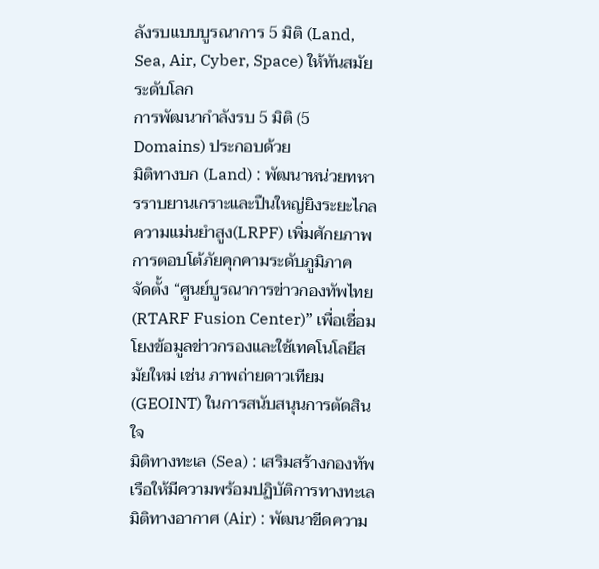ลังรบแบบบูรณาการ 5 มิติ (Land, Sea, Air, Cyber, Space) ให้ทันสมัยระดับโลก
การพัฒนากำลังรบ 5 มิติ (5 Domains) ประกอบด้วย
มิติทางบก (Land) : พัฒนาหน่วยทหารราบยานเกราะและปืนใหญ่ยิงระยะไกลความแม่นยำสูง(LRPF) เพิ่มศักยภาพการตอบโต้ภัยคุกคามระดับภูมิภาค
จัดตั้ง “ศูนย์บูรณาการข่าวกองทัพไทย (RTARF Fusion Center)” เพื่อเชื่อมโยงข้อมูลข่าวกรองและใช้เทคโนโลยีสมัยใหม่ เช่น ภาพถ่ายดาวเทียม (GEOINT) ในการสนับสนุนการตัดสินใจ
มิติทางทะเล (Sea) : เสริมสร้างกองทัพเรือให้มีความพร้อมปฏิบัติการทางทะเล
มิติทางอากาศ (Air) : พัฒนาขีดความ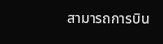สามารถการบิน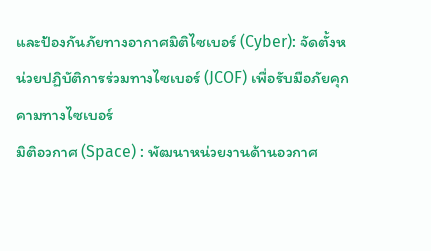และป้องกันภัยทางอากาศมิติไซเบอร์ (Cyber): จัดตั้งหน่วยปฏิบัติการร่วมทางไซเบอร์ (JCOF) เพื่อรับมือภัยคุกคามทางไซเบอร์
มิติอวกาศ (Space) : พัฒนาหน่วยงานด้านอวกาศ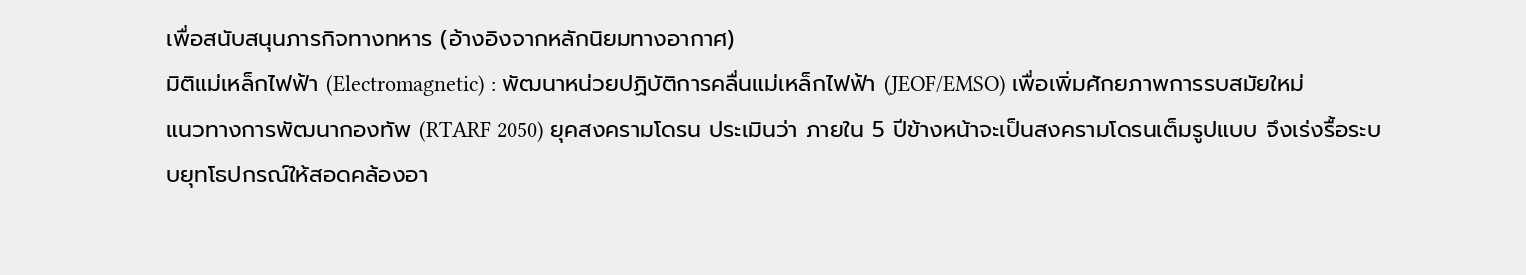เพื่อสนับสนุนภารกิจทางทหาร (อ้างอิงจากหลักนิยมทางอากาศ)
มิติแม่เหล็กไฟฟ้า (Electromagnetic) : พัฒนาหน่วยปฏิบัติการคลื่นแม่เหล็กไฟฟ้า (JEOF/EMSO) เพื่อเพิ่มศักยภาพการรบสมัยใหม่
แนวทางการพัฒนากองทัพ (RTARF 2050) ยุคสงครามโดรน ประเมินว่า ภายใน 5 ปีข้างหน้าจะเป็นสงครามโดรนเต็มรูปแบบ จึงเร่งรื้อระบบยุทโธปกรณ์ให้สอดคล้องอา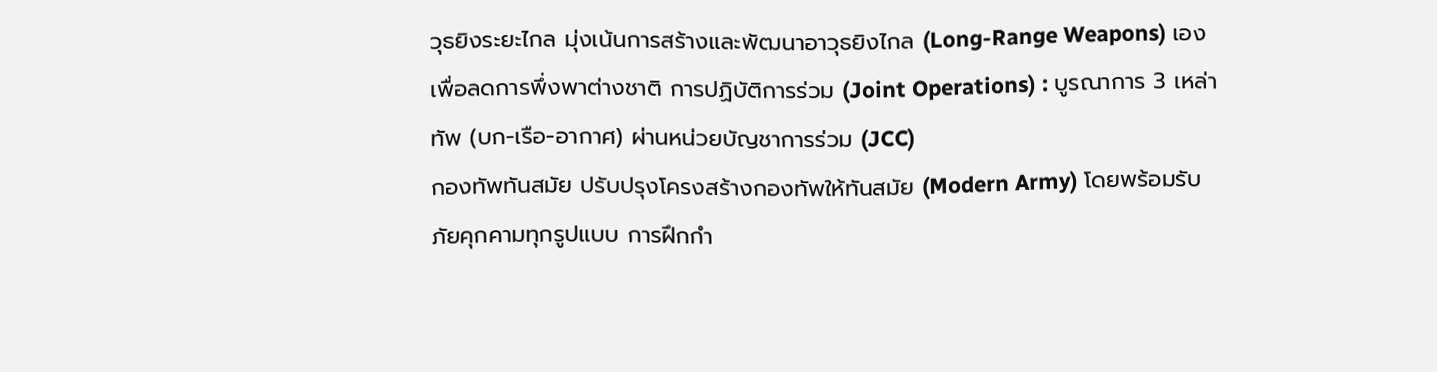วุธยิงระยะไกล มุ่งเน้นการสร้างและพัฒนาอาวุธยิงไกล (Long-Range Weapons) เอง เพื่อลดการพึ่งพาต่างชาติ การปฏิบัติการร่วม (Joint Operations) : บูรณาการ 3 เหล่าทัพ (บก-เรือ-อากาศ) ผ่านหน่วยบัญชาการร่วม (JCC)
กองทัพทันสมัย ปรับปรุงโครงสร้างกองทัพให้ทันสมัย (Modern Army) โดยพร้อมรับภัยคุกคามทุกรูปแบบ การฝึกกำ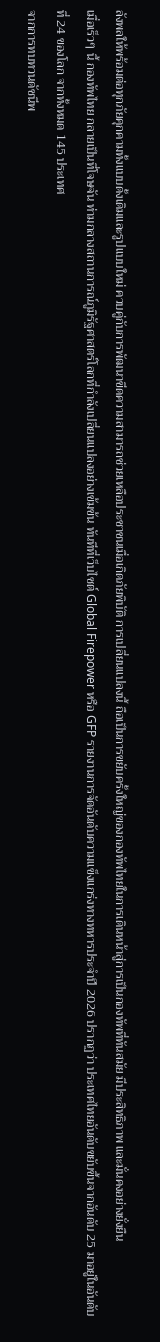ลังพลให้พร้อมต่อทุกภัยคุกคามทั้งแบบดั้งเดิมและรูปแบบใหม่ ควบคู่กับการพัฒนาขีดความสามารถช่วยเหลือประชาชนเมื่อเกิดภัยพิบัติ การเปลี่ยนแปลงนี้ ถือเป็นการขยับครั้งใหญ่ของกองทัพไทยในการเดินหน้าสู่การเป็นกองทัพที่ทันสมัย มีประสิทธิภาพ และมั่นคงอย่างยั่งยืน
เมื่อเร็วๆ นี้ กองทัพไทย กลายเป็นที่โจษจัน ท่ามกลางสถานการณ์ภูมิรัฐศาสตร์โลกที่กำลังเปลี่ยนแปลงอย่างเข้มข้น ทันทีที่เว็บไซต์ Global Firepower หรือ GFP รายงานการจัดอันดับความแข็งแกร่งทางทหารประจำปี 2026 ปรากฏว่า ประเทศไทยอันดับขยับขึ้นจากอันดับ 25 มาอยู่ในอันดับที่ 24 ของโลก จากทั้งหมด 145 ประเทศ
จากการทบทวนดัชนีพ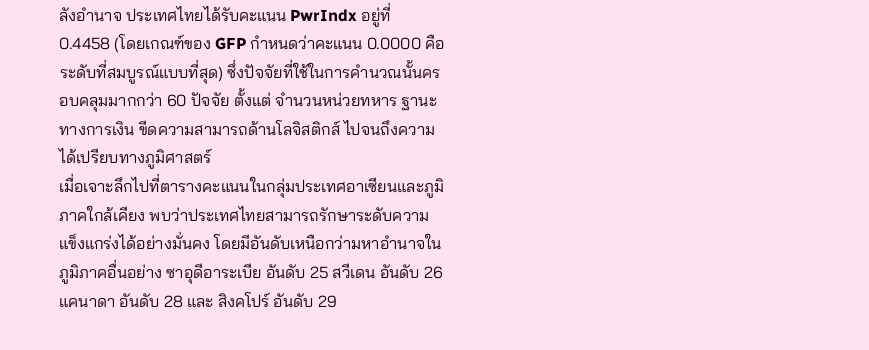ลังอำนาจ ประเทศไทยได้รับคะแนน PwrIndx อยู่ที่ 0.4458 (โดยเกณฑ์ของ GFP กำหนดว่าคะแนน 0.0000 คือระดับที่สมบูรณ์แบบที่สุด) ซึ่งปัจจัยที่ใช้ในการคำนวณนั้นครอบคลุมมากกว่า 60 ปัจจัย ตั้งแต่ จำนวนหน่วยทหาร ฐานะทางการเงิน ขีดความสามารถด้านโลจิสติกส์ ไปจนถึงความได้เปรียบทางภูมิศาสตร์
เมื่อเจาะลึกไปที่ตารางคะแนนในกลุ่มประเทศอาเซียนและภูมิภาคใกล้เคียง พบว่าประเทศไทยสามารถรักษาระดับความแข็งแกร่งได้อย่างมั่นคง โดยมีอันดับเหนือกว่ามหาอำนาจในภูมิภาคอื่นอย่าง ซาอุดีอาระเบีย อันดับ 25 สวีเดน อันดับ 26 แคนาดา อันดับ 28 และ สิงคโปร์ อันดับ 29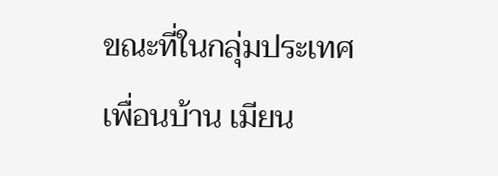ขณะที่ในกลุ่มประเทศเพื่อนบ้าน เมียน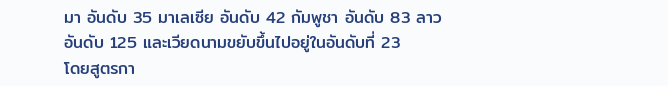มา อันดับ 35 มาเลเซีย อันดับ 42 กัมพูชา อันดับ 83 ลาว อันดับ 125 และเวียดนามขยับขึ้นไปอยู่ในอันดับที่ 23
โดยสูตรกา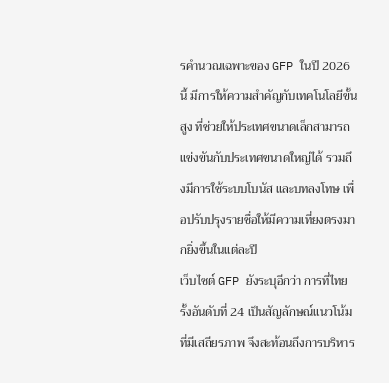รคำนวณเฉพาะของ GFP ในปี 2026 นี้ มีการให้ความสำคัญกับเทคโนโลยีขั้นสูง ที่ช่วยให้ประเทศขนาดเล็กสามารถแข่งขันกับประเทศขนาดใหญ่ได้ รวมถึงมีการใช้ระบบโบนัส และบทลงโทษ เพื่อปรับปรุงรายชื่อให้มีความเที่ยงตรงมากยิ่งขึ้นในแต่ละปี
เว็บไซต์ GFP ยังระบุอีกว่า การที่ไทยรั้งอันดับที่ 24 เป็นสัญลักษณ์แนวโน้มที่มีเสถียรภาพ จึงสะท้อนถึงการบริหาร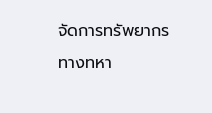จัดการทรัพยากรทางทหา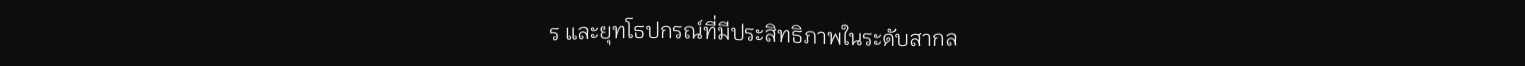ร และยุทโธปกรณ์ที่มีประสิทธิภาพในระดับสากล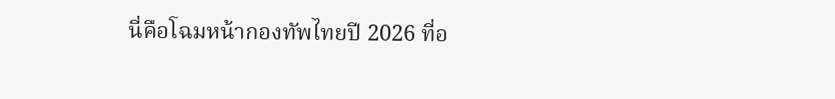นี่คือโฉมหน้ากองทัพไทยปี 2026 ที่อ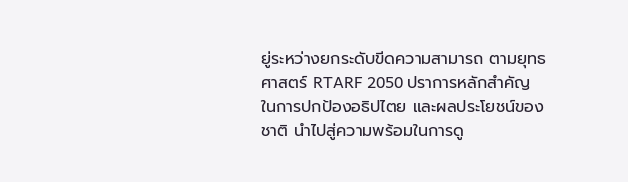ยู่ระหว่างยกระดับขีดความสามารถ ตามยุทธศาสตร์ RTARF 2050 ปราการหลักสำคัญ ในการปกป้องอธิปไตย และผลประโยชน์ของชาติ นำไปสู่ความพร้อมในการดู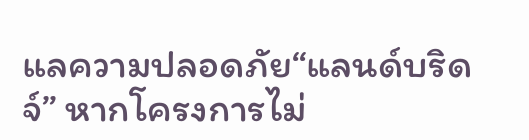แลความปลอดภัย“แลนด์บริดจ์” หากโครงการไม่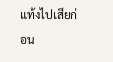แท้งไปเสียก่อน